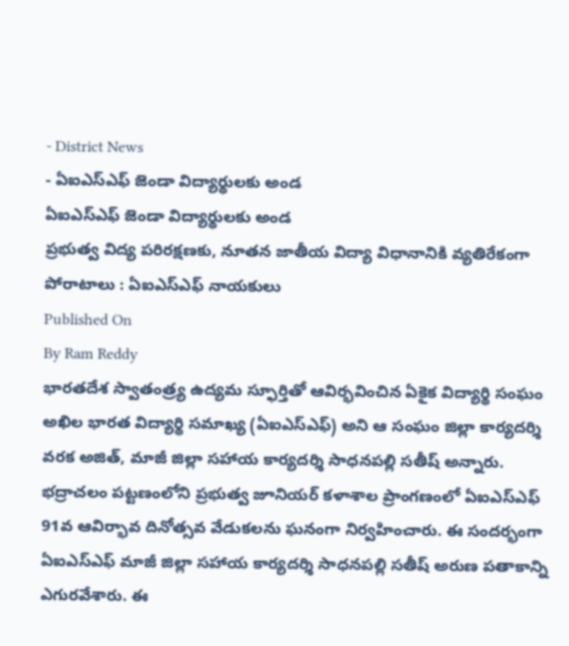- District News
- ఏఐఎస్ఎఫ్ జెండా విద్యార్థులకు అండ
ఏఐఎస్ఎఫ్ జెండా విద్యార్థులకు అండ
ప్రభుత్వ విద్య పరిరక్షణకు, నూతన జాతీయ విద్యా విధానానికి వ్యతిరేకంగా పోరాటాలు : ఏఐఎస్ఎఫ్ నాయకులు
Published On
By Ram Reddy
భారతదేశ స్వాతంత్ర్య ఉద్యమ స్ఫూర్తితో ఆవిర్భవించిన ఏకైక విద్యార్థి సంఘం అఖిల భారత విద్యార్థి సమాఖ్య (ఏఐఎస్ఎఫ్) అని ఆ సంఘం జిల్లా కార్యదర్శి వరక అజిత్, మాజీ జిల్లా సహాయ కార్యదర్శి సాధనపల్లి సతీష్ అన్నారు. భద్రాచలం పట్టణంలోని ప్రభుత్వ జూనియర్ కళాశాల ప్రాంగణంలో ఏఐఎస్ఎఫ్ 91వ ఆవిర్భావ దినోత్సవ వేడుకలను ఘనంగా నిర్వహించారు. ఈ సందర్భంగా ఏఐఎస్ఎఫ్ మాజీ జిల్లా సహాయ కార్యదర్శి సాధనపల్లి సతీష్ అరుణ పతాకాన్ని ఎగురవేశారు. ఈ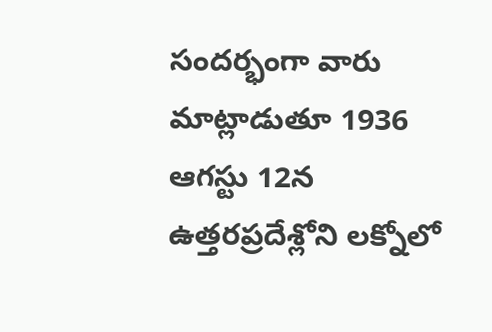సందర్భంగా వారు మాట్లాడుతూ 1936 ఆగస్టు 12న ఉత్తరప్రదేశ్లోని లక్నోలో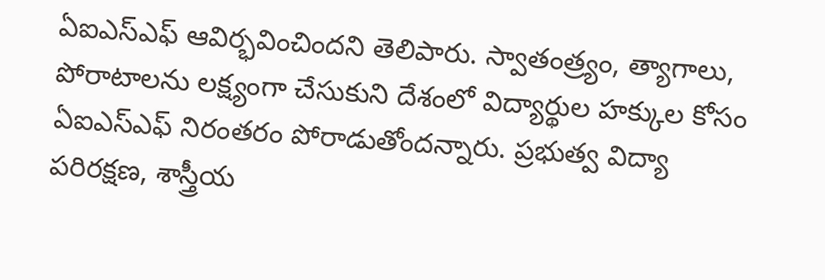ఏఐఎస్ఎఫ్ ఆవిర్భవించిందని తెలిపారు. స్వాతంత్ర్యం, త్యాగాలు, పోరాటాలను లక్ష్యంగా చేసుకుని దేశంలో విద్యార్థుల హక్కుల కోసం ఏఐఎస్ఎఫ్ నిరంతరం పోరాడుతోందన్నారు. ప్రభుత్వ విద్యా పరిరక్షణ, శాస్త్రీయ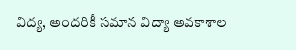విద్య, అందరికీ సమాన విద్యా అవకాశాల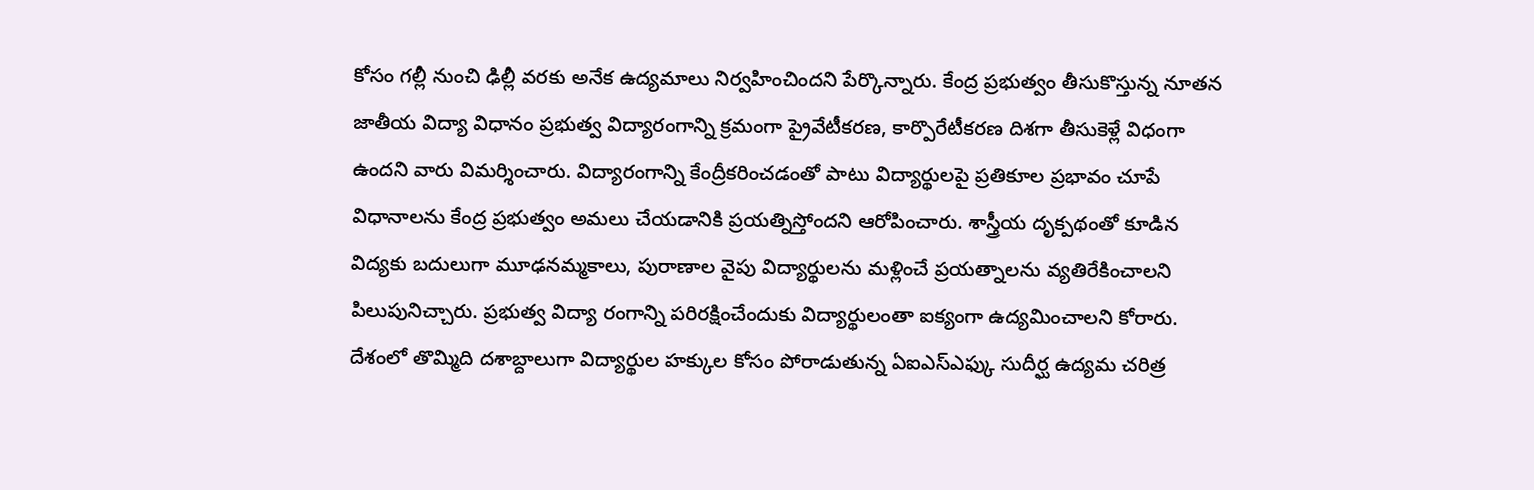కోసం గల్లీ నుంచి ఢిల్లీ వరకు అనేక ఉద్యమాలు నిర్వహించిందని పేర్కొన్నారు. కేంద్ర ప్రభుత్వం తీసుకొస్తున్న నూతన జాతీయ విద్యా విధానం ప్రభుత్వ విద్యారంగాన్ని క్రమంగా ప్రైవేటీకరణ, కార్పొరేటీకరణ దిశగా తీసుకెళ్లే విధంగా ఉందని వారు విమర్శించారు. విద్యారంగాన్ని కేంద్రీకరించడంతో పాటు విద్యార్థులపై ప్రతికూల ప్రభావం చూపే విధానాలను కేంద్ర ప్రభుత్వం అమలు చేయడానికి ప్రయత్నిస్తోందని ఆరోపించారు. శాస్త్రీయ దృక్పథంతో కూడిన విద్యకు బదులుగా మూఢనమ్మకాలు, పురాణాల వైపు విద్యార్థులను మళ్లించే ప్రయత్నాలను వ్యతిరేకించాలని పిలుపునిచ్చారు. ప్రభుత్వ విద్యా రంగాన్ని పరిరక్షించేందుకు విద్యార్థులంతా ఐక్యంగా ఉద్యమించాలని కోరారు. దేశంలో తొమ్మిది దశాబ్దాలుగా విద్యార్థుల హక్కుల కోసం పోరాడుతున్న ఏఐఎస్ఎఫ్కు సుదీర్ఘ ఉద్యమ చరిత్ర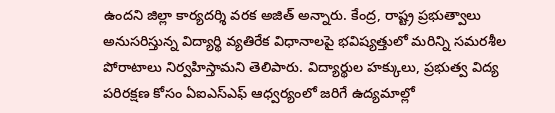ఉందని జిల్లా కార్యదర్శి వరక అజిత్ అన్నారు. కేంద్ర, రాష్ట్ర ప్రభుత్వాలు అనుసరిస్తున్న విద్యార్థి వ్యతిరేక విధానాలపై భవిష్యత్తులో మరిన్ని సమరశీల పోరాటాలు నిర్వహిస్తామని తెలిపారు. విద్యార్థుల హక్కులు, ప్రభుత్వ విద్య పరిరక్షణ కోసం ఏఐఎస్ఎఫ్ ఆధ్వర్యంలో జరిగే ఉద్యమాల్లో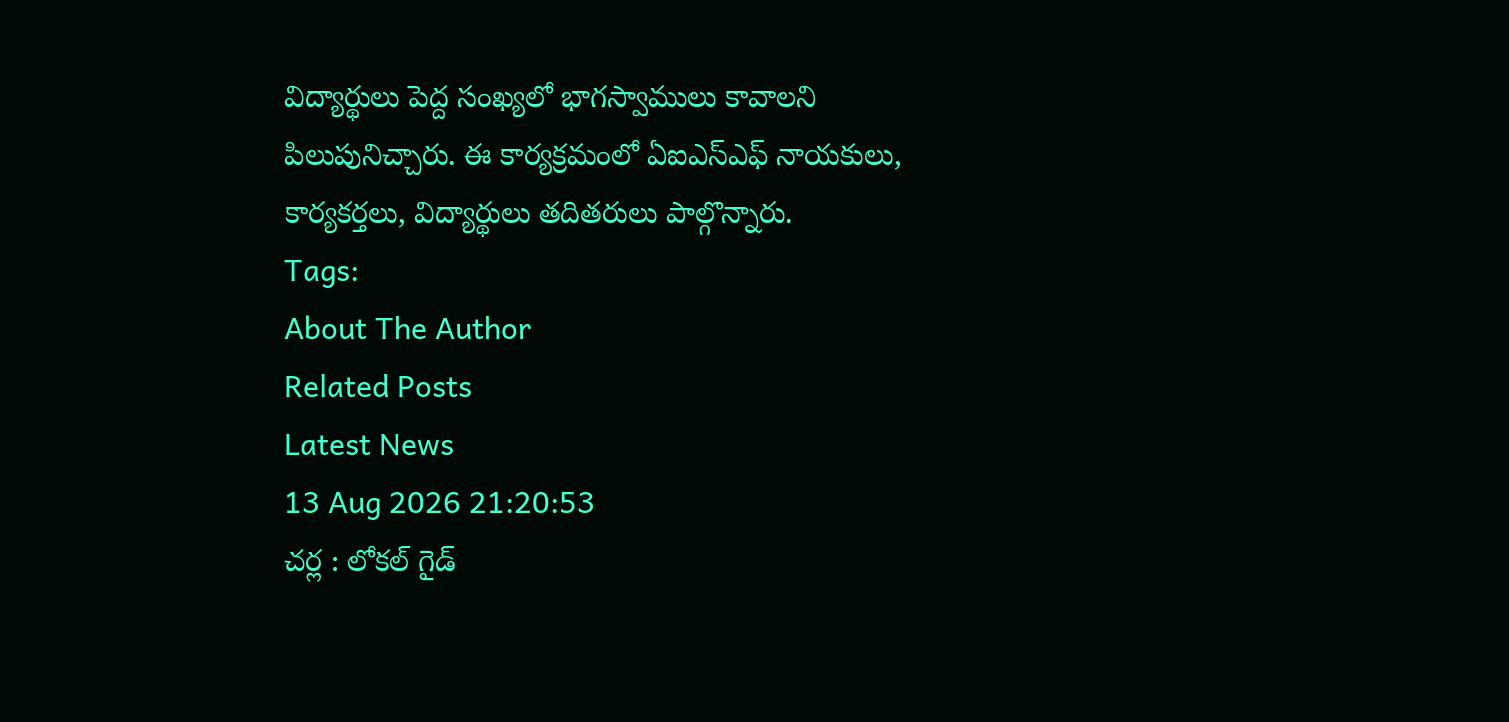విద్యార్థులు పెద్ద సంఖ్యలో భాగస్వాములు కావాలని పిలుపునిచ్చారు. ఈ కార్యక్రమంలో ఏఐఎస్ఎఫ్ నాయకులు, కార్యకర్తలు, విద్యార్థులు తదితరులు పాల్గొన్నారు.
Tags:
About The Author
Related Posts
Latest News
13 Aug 2026 21:20:53
చర్ల : లోకల్ గైడ్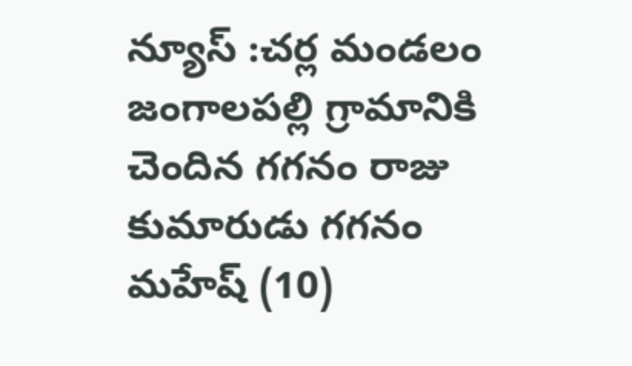న్యూస్ :చర్ల మండలం జంగాలపల్లి గ్రామానికి చెందిన గగనం రాజు కుమారుడు గగనం మహేష్ (10)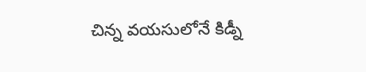చిన్న వయసులోనే కిడ్నీ